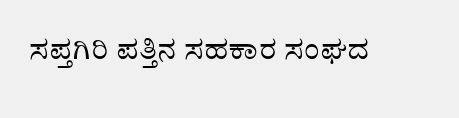ಸಪ್ತಗಿರಿ ಪತ್ತಿನ ಸಹಕಾರ ಸಂಘದ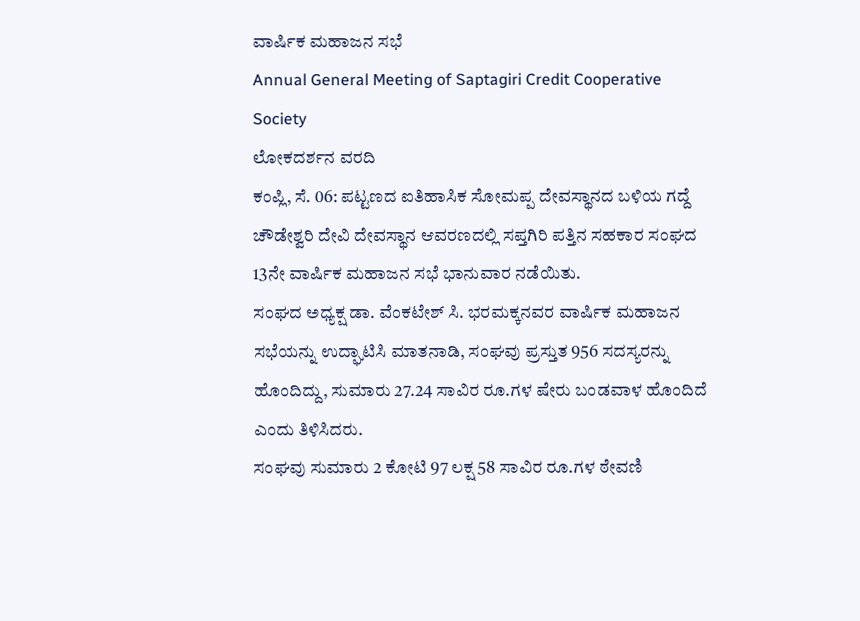ವಾರ್ಷಿಕ ಮಹಾಜನ ಸಭೆ
Annual General Meeting of Saptagiri Credit Cooperative Society
ಲೋಕದರ್ಶನ ವರದಿ
ಕಂಪ್ಲಿ, ಸೆ. 06: ಪಟ್ಟಣದ ಐತಿಹಾಸಿಕ ಸೋಮಪ್ಪ ದೇವಸ್ಥಾನದ ಬಳಿಯ ಗದ್ದೆ ಚೌಡೇಶ್ವರಿ ದೇವಿ ದೇವಸ್ಥಾನ ಆವರಣದಲ್ಲಿ ಸಪ್ತಗಿರಿ ಪತ್ತಿನ ಸಹಕಾರ ಸಂಘದ 13ನೇ ವಾರ್ಷಿಕ ಮಹಾಜನ ಸಭೆ ಭಾನುವಾರ ನಡೆಯಿತು.
ಸಂಘದ ಅಧ್ಯಕ್ಷ ಡಾ. ವೆಂಕಟೇಶ್ ಸಿ. ಭರಮಕ್ಕನವರ ವಾರ್ಷಿಕ ಮಹಾಜನ ಸಭೆಯನ್ನು ಉದ್ಘಾಟಿಸಿ ಮಾತನಾಡಿ, ಸಂಘವು ಪ್ರಸ್ತುತ 956 ಸದಸ್ಯರನ್ನು ಹೊಂದಿದ್ದು, ಸುಮಾರು 27.24 ಸಾವಿರ ರೂ.ಗಳ ಷೇರು ಬಂಡವಾಳ ಹೊಂದಿದೆ ಎಂದು ತಿಳಿಸಿದರು.
ಸಂಘವು ಸುಮಾರು 2 ಕೋಟಿ 97 ಲಕ್ಷ 58 ಸಾವಿರ ರೂ.ಗಳ ಠೇವಣಿ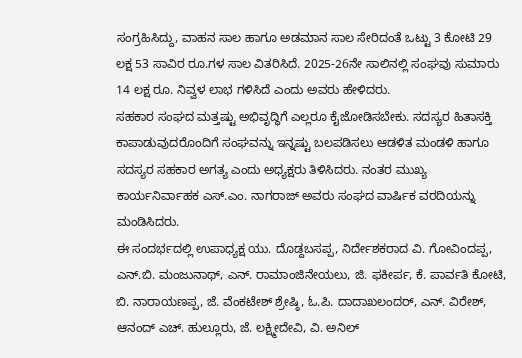ಸಂಗ್ರಹಿಸಿದ್ದು, ವಾಹನ ಸಾಲ ಹಾಗೂ ಅಡಮಾನ ಸಾಲ ಸೇರಿದಂತೆ ಒಟ್ಟು 3 ಕೋಟಿ 29 ಲಕ್ಷ 53 ಸಾವಿರ ರೂ.ಗಳ ಸಾಲ ವಿತರಿಸಿದೆ. 2025-26ನೇ ಸಾಲಿನಲ್ಲಿ ಸಂಘವು ಸುಮಾರು 14 ಲಕ್ಷ ರೂ. ನಿವ್ವಳ ಲಾಭ ಗಳಿಸಿದೆ ಎಂದು ಅವರು ಹೇಳಿದರು.
ಸಹಕಾರ ಸಂಘದ ಮತ್ತಷ್ಟು ಅಭಿವೃದ್ಧಿಗೆ ಎಲ್ಲರೂ ಕೈಜೋಡಿಸಬೇಕು. ಸದಸ್ಯರ ಹಿತಾಸಕ್ತಿ ಕಾಪಾಡುವುದರೊಂದಿಗೆ ಸಂಘವನ್ನು ಇನ್ನಷ್ಟು ಬಲಪಡಿಸಲು ಆಡಳಿತ ಮಂಡಳಿ ಹಾಗೂ ಸದಸ್ಯರ ಸಹಕಾರ ಅಗತ್ಯ ಎಂದು ಅಧ್ಯಕ್ಷರು ತಿಳಿಸಿದರು. ನಂತರ ಮುಖ್ಯ ಕಾರ್ಯನಿರ್ವಾಹಕ ಎಸ್.ಎಂ. ನಾಗರಾಜ್ ಅವರು ಸಂಘದ ವಾರ್ಷಿಕ ವರದಿಯನ್ನು ಮಂಡಿಸಿದರು.
ಈ ಸಂದರ್ಭದಲ್ಲಿ ಉಪಾಧ್ಯಕ್ಷ ಯು. ದೊಡ್ದಬಸಪ್ಪ, ನಿರ್ದೇಶಕರಾದ ವಿ. ಗೋವಿಂದಪ್ಪ, ಎನ್.ಬಿ. ಮಂಜುನಾಥ್, ಎನ್. ರಾಮಾಂಜಿನೇಯಲು, ಜಿ. ಫಕೀರ್ಪ, ಕೆ. ಪಾರ್ವತಿ ಕೋಟಿ, ಬಿ. ನಾರಾಯಣಪ್ಪ, ಜೆ. ವೆಂಕಟೇಶ್ ಶ್ರೇಷ್ಠಿ, ಓ.ಪಿ. ದಾದಾಖಲಂದರ್, ಎನ್. ವಿರೇಶ್, ಆನಂದ್ ಎಚ್. ಹುಲ್ಲೂರು, ಜೆ. ಲಕ್ಷ್ಮೀದೇವಿ, ವಿ. ಅನಿಲ್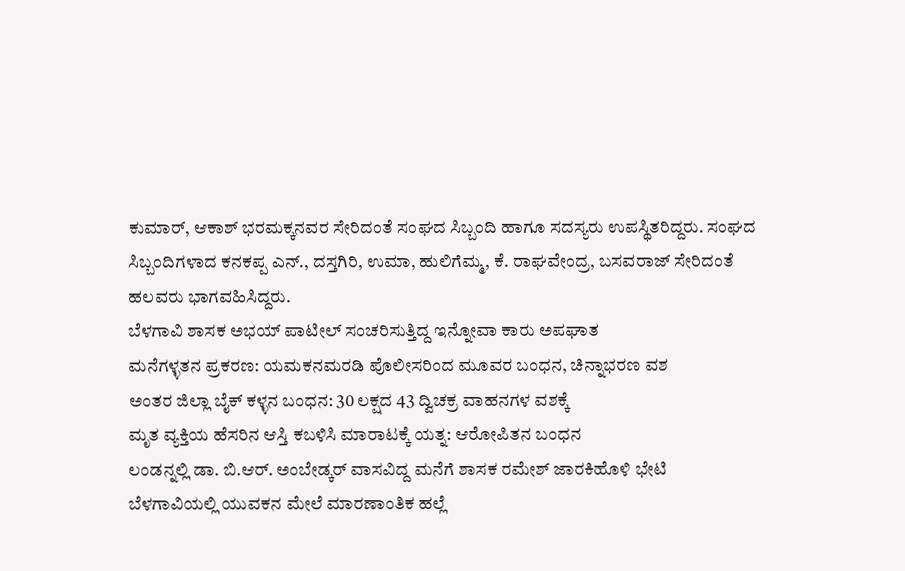ಕುಮಾರ್, ಆಕಾಶ್ ಭರಮಕ್ಕನವರ ಸೇರಿದಂತೆ ಸಂಘದ ಸಿಬ್ಬಂದಿ ಹಾಗೂ ಸದಸ್ಯರು ಉಪಸ್ಥಿತರಿದ್ದರು. ಸಂಘದ ಸಿಬ್ಬಂದಿಗಳಾದ ಕನಕಪ್ಪ ಎನ್., ದಸ್ತಗಿರಿ, ಉಮಾ, ಹುಲಿಗೆಮ್ಮ, ಕೆ. ರಾಘವೇಂದ್ರ, ಬಸವರಾಜ್ ಸೇರಿದಂತೆ ಹಲವರು ಭಾಗವಹಿಸಿದ್ದರು.
ಬೆಳಗಾವಿ ಶಾಸಕ ಅಭಯ್ ಪಾಟೀಲ್ ಸಂಚರಿಸುತ್ತಿದ್ದ ಇನ್ನೋವಾ ಕಾರು ಅಪಘಾತ
ಮನೆಗಳ್ಳತನ ಪ್ರಕರಣ: ಯಮಕನಮರಡಿ ಪೊಲೀಸರಿಂದ ಮೂವರ ಬಂಧನ, ಚಿನ್ನಾಭರಣ ವಶ
ಅಂತರ ಜಿಲ್ಲಾ ಬೈಕ್ ಕಳ್ಳನ ಬಂಧನ: 30 ಲಕ್ಷದ 43 ದ್ವಿಚಕ್ರ ವಾಹನಗಳ ವಶಕ್ಕೆ
ಮೃತ ವ್ಯಕ್ತಿಯ ಹೆಸರಿನ ಆಸ್ತಿ ಕಬಳಿಸಿ ಮಾರಾಟಕ್ಕೆ ಯತ್ನ: ಆರೋಪಿತನ ಬಂಧನ
ಲಂಡನ್ನಲ್ಲಿ ಡಾ. ಬಿ.ಆರ್. ಅಂಬೇಡ್ಕರ್ ವಾಸವಿದ್ದ ಮನೆಗೆ ಶಾಸಕ ರಮೇಶ್ ಜಾರಕಿಹೊಳಿ ಭೇಟಿ
ಬೆಳಗಾವಿಯಲ್ಲಿ ಯುವಕನ ಮೇಲೆ ಮಾರಣಾಂತಿಕ ಹಲ್ಲೆ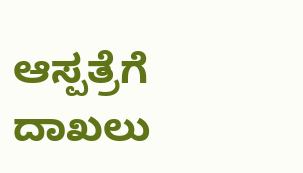ಆಸ್ಪತ್ರೆಗೆ ದಾಖಲು